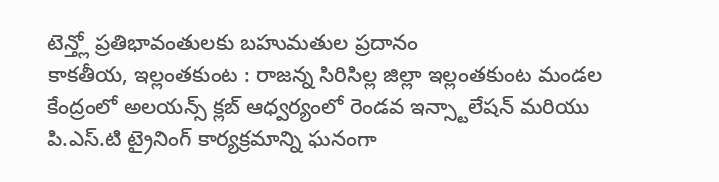టెన్త్లో ప్రతిభావంతులకు బహుమతుల ప్రదానం
కాకతీయ, ఇల్లంతకుంట : రాజన్న సిరిసిల్ల జిల్లా ఇల్లంతకుంట మండల కేంద్రంలో అలయన్స్ క్లబ్ ఆధ్వర్యంలో రెండవ ఇన్స్టాలేషన్ మరియు పి.ఎస్.టి ట్రైనింగ్ కార్యక్రమాన్ని ఘనంగా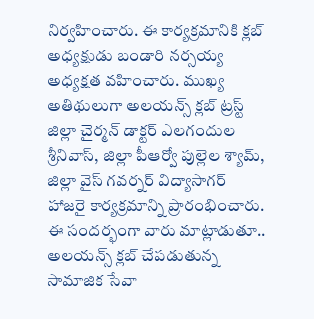నిర్వహించారు. ఈ కార్యక్రమానికి క్లబ్ అధ్యక్షుడు బండారి నర్సయ్య అధ్యక్షత వహించారు. ముఖ్య అతిథులుగా అలయన్స్ క్లబ్ ట్రస్ట్ జిల్లా చైర్మన్ డాక్టర్ ఎలగందుల శ్రీనివాస్, జిల్లా పీఆర్వో పుల్లెల శ్యామ్, జిల్లా వైస్ గవర్నర్ విద్యాసాగర్ హాజరై కార్యక్రమాన్ని ప్రారంభించారు. ఈ సందర్భంగా వారు మాట్లాడుతూ.. అలయన్స్ క్లబ్ చేపడుతున్న సామాజిక సేవా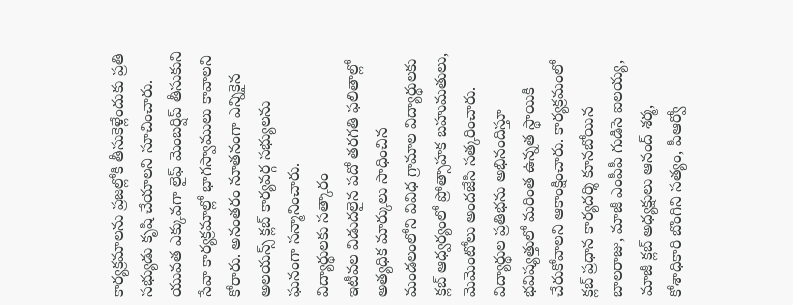కార్యక్రమాలను ప్రజల్లోకి తీసుకెళ్లేందుకు ప్రతి సభ్యుడు కృషి చేయాలని సూచించారు. యువత ఎక్కువగా లైఫ్ మెంబర్షిప్ తీసుకుని సేవా కార్యక్రమాల్లో భాగస్వాములు కావాలని కోరారు. అనంతరం నూతనంగా ఎన్నికైన అలయన్స్ క్లబ్ కార్యవర్గ సభ్యులను ఘనంగా సన్మానించారు.
విద్యార్థులకు సత్కారం
ఇటీవల విడుదలైన పదో తరగతి ఫలితాల్లో అత్యధిక మార్కులు సాధించిన మండలంలోని వివిధ గ్రామాల విద్యార్థులకు క్లబ్ ఆధ్వర్యంలో ప్రోత్సాహక బహుమతులు, మెమెంటోలు అందజేసి సత్కరించారు. విద్యార్థుల ప్రతిభను అభినందిస్తూ భవిష్యత్తులో మరింత ఉన్నత స్థాయికి చేరుకోవాలని ఆకాంక్షించారు. కార్యక్రమంలో క్లబ్ ప్రధాన కార్యదర్శి కూనబోయిన బాలరాజు, మాజీ ఎంపీపీ గుడిసె ఐలయ్య, మాజీ క్లబ్ అధ్యక్షులు ఆనంద్ శర్మ, కోశాధికారి బొంగిని సత్యం, పీఆర్వో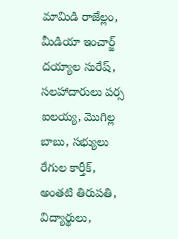మామిడి రాజేల్లం, మీడియా ఇంచార్జ్ దయ్యాల సురేష్, సలహాదారులు పర్స ఐలయ్య, మొగిల్ల బాబు, సభ్యులు రేగుల కార్తీక్, అంతటి తిరుపతి, విద్యార్థులు,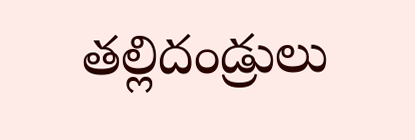తల్లిదండ్రులు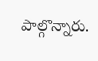పాల్గొన్నారు.